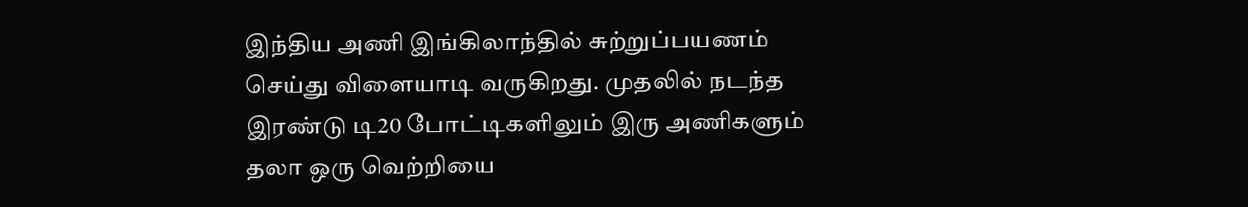இந்திய அணி இங்கிலாந்தில் சுற்றுப்பயணம் செய்து விளையாடி வருகிறது. முதலில் நடந்த இரண்டு டி20 போட்டிகளிலும் இரு அணிகளும் தலா ஒரு வெற்றியை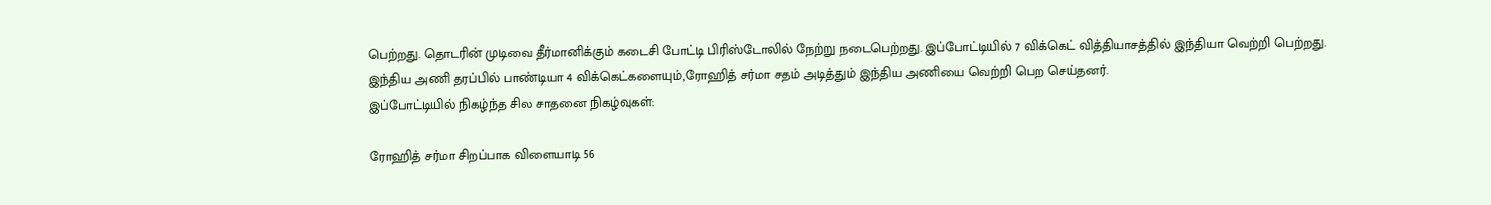பெற்றது. தொடரின் முடிவை தீர்மானிக்கும் கடைசி போட்டி பிரிஸ்டோலில் நேற்று நடைபெற்றது. இப்போட்டியில் 7 விக்கெட் வித்தியாசத்தில் இந்தியா வெற்றி பெற்றது. இந்திய அணி தரப்பில் பாண்டியா 4 விக்கெட்களையும்,ரோஹித் சர்மா சதம் அடித்தும் இந்திய அணியை வெற்றி பெற செய்தனர்.
இப்போட்டியில் நிகழ்ந்த சில சாதனை நிகழ்வுகள்:

ரோஹித் சர்மா சிறப்பாக விளையாடி 56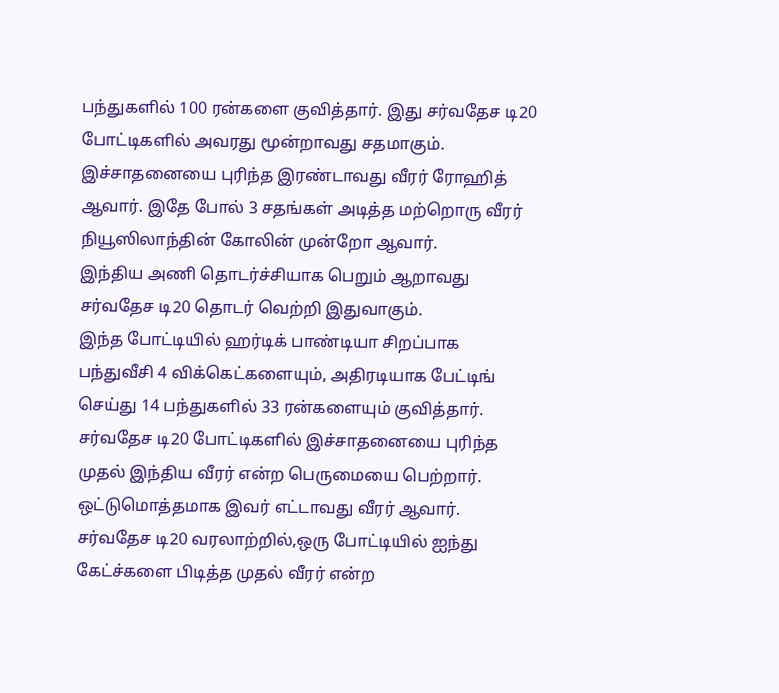பந்துகளில் 100 ரன்களை குவித்தார். இது சர்வதேச டி20 போட்டிகளில் அவரது மூன்றாவது சதமாகும். இச்சாதனையை புரிந்த இரண்டாவது வீரர் ரோஹித் ஆவார். இதே போல் 3 சதங்கள் அடித்த மற்றொரு வீரர் நியூஸிலாந்தின் கோலின் முன்றோ ஆவார்.
இந்திய அணி தொடர்ச்சியாக பெறும் ஆறாவது சர்வதேச டி20 தொடர் வெற்றி இதுவாகும்.
இந்த போட்டியில் ஹர்டிக் பாண்டியா சிறப்பாக பந்துவீசி 4 விக்கெட்களையும், அதிரடியாக பேட்டிங் செய்து 14 பந்துகளில் 33 ரன்களையும் குவித்தார். சர்வதேச டி20 போட்டிகளில் இச்சாதனையை புரிந்த முதல் இந்திய வீரர் என்ற பெருமையை பெற்றார். ஒட்டுமொத்தமாக இவர் எட்டாவது வீரர் ஆவார்.
சர்வதேச டி20 வரலாற்றில்,ஒரு போட்டியில் ஐந்து கேட்ச்களை பிடித்த முதல் வீரர் என்ற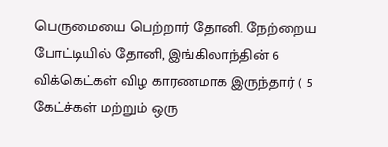பெருமையை பெற்றார் தோனி. நேற்றைய போட்டியில் தோனி, இங்கிலாந்தின் 6 விக்கெட்கள் விழ காரணமாக இருந்தார் ( 5 கேட்ச்கள் மற்றும் ஒரு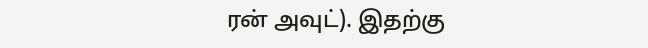ரன் அவுட்). இதற்கு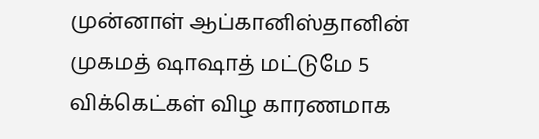முன்னாள் ஆப்கானிஸ்தானின் முகமத் ஷாஷாத் மட்டுமே 5 விக்கெட்கள் விழ காரணமாக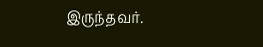இருந்தவர்.